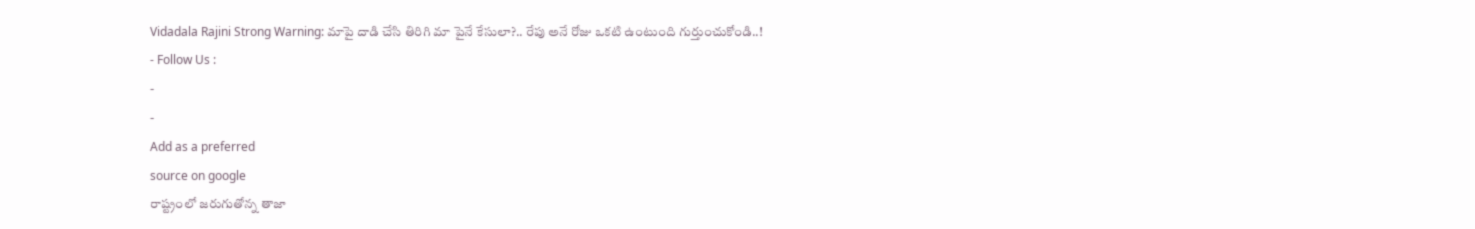Vidadala Rajini Strong Warning: మాపై దాడి చేసి తిరిగి మా పైనే కేసులా?.. రేపు అనే రోజు ఒకటి ఉంటుంది గుర్తుంచుకోండి..!
- Follow Us :
-
-
Add as a preferred
source on google
రాష్ట్రంలో జరుగుతోన్న తాజా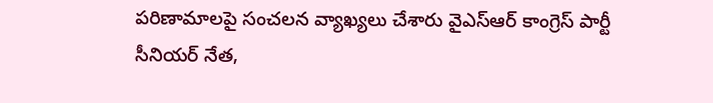పరిణామాలపై సంచలన వ్యాఖ్యలు చేశారు వైఎస్ఆర్ కాంగ్రెస్ పార్టీ సీనియర్ నేత,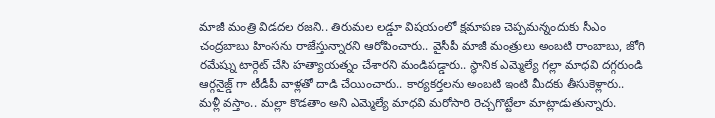మాజీ మంత్రి విడదల రజని.. తిరుమల లడ్డూ విషయంలో క్షమాపణ చెప్పమన్నందుకు సీఎం చంద్రబాబు హింసను రాజేస్తున్నారని ఆరోపించారు.. వైసీపీ మాజీ మంత్రులు అంబటి రాంబాబు, జోగి రమేష్ను టార్గెట్ చేసి హత్యాయత్నం చేశారని మండిపడ్డారు.. స్థానిక ఎమ్మెల్యే గల్లా మాధవి దగ్గరుండి ఆర్గనైజ్డ్ గా టీడీపీ వాళ్లతో దాడి చేయించారు.. కార్యకర్తలను అంబటి ఇంటి మీదకు తీసుకెళ్లారు.. మళ్లీ వస్తాం.. మల్లా కొడతాం అని ఎమ్మెల్యే మాధవి మరోసారి రెచ్చగొట్టేలా మాట్లాడుతున్నారు.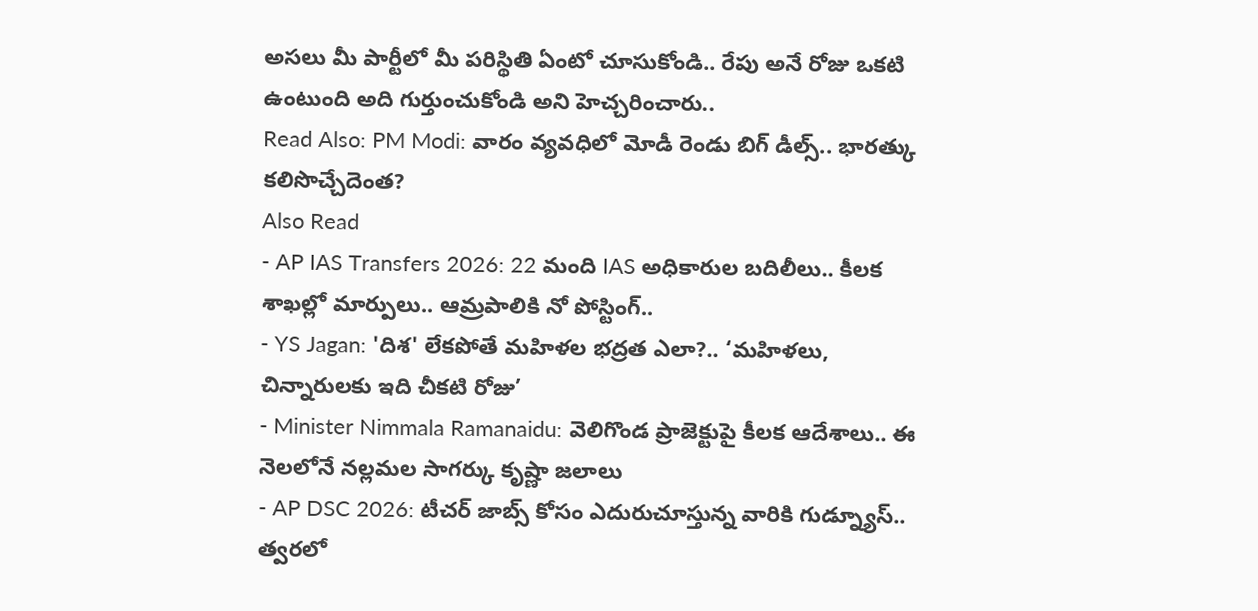అసలు మీ పార్టీలో మీ పరిస్థితి ఏంటో చూసుకోండి.. రేపు అనే రోజు ఒకటి ఉంటుంది అది గుర్తుంచుకోండి అని హెచ్చరించారు..
Read Also: PM Modi: వారం వ్యవధిలో మోడీ రెండు బిగ్ డీల్స్.. భారత్కు కలిసొచ్చేదెంత?
Also Read
- AP IAS Transfers 2026: 22 మంది IAS అధికారుల బదిలీలు.. కీలక శాఖల్లో మార్పులు.. ఆమ్రపాలికి నో పోస్టింగ్..
- YS Jagan: 'దిశ' లేకపోతే మహిళల భద్రత ఎలా?.. ‘మహిళలు, చిన్నారులకు ఇది చీకటి రోజు’
- Minister Nimmala Ramanaidu: వెలిగొండ ప్రాజెక్టుపై కీలక ఆదేశాలు.. ఈ నెలలోనే నల్లమల సాగర్కు కృష్ణా జలాలు
- AP DSC 2026: టీచర్ జాబ్స్ కోసం ఎదురుచూస్తున్న వారికి గుడ్న్యూస్.. త్వరలో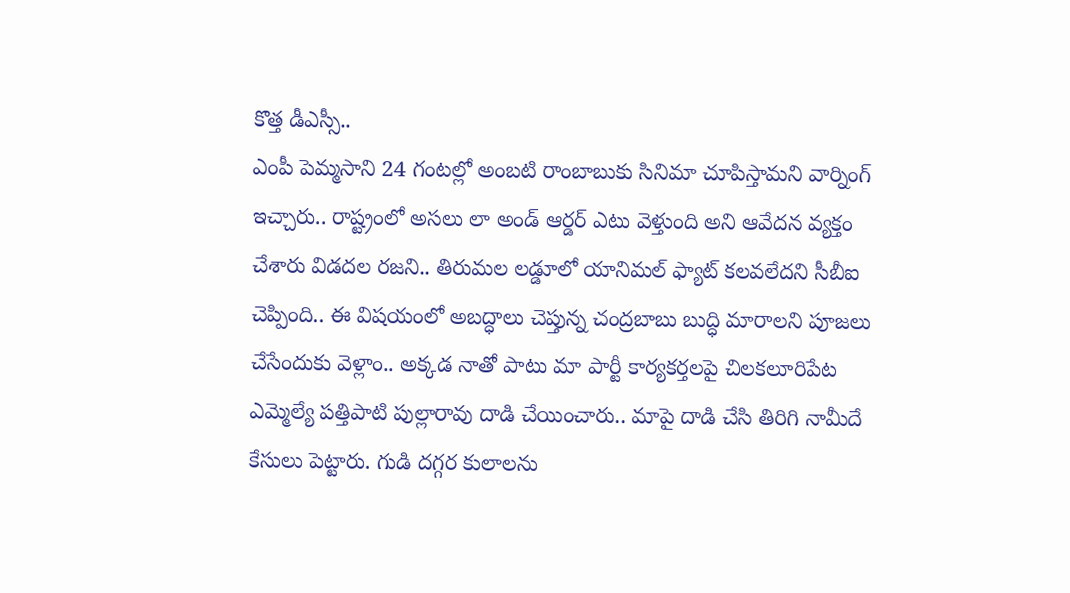కొత్త డీఎస్సీ..
ఎంపీ పెమ్మసాని 24 గంటల్లో అంబటి రాంబాబుకు సినిమా చూపిస్తామని వార్నింగ్ ఇచ్చారు.. రాష్ట్రంలో అసలు లా అండ్ ఆర్డర్ ఎటు వెళ్తుంది అని ఆవేదన వ్యక్తం చేశారు విడదల రజని.. తిరుమల లడ్డూలో యానిమల్ ఫ్యాట్ కలవలేదని సీబీఐ చెప్పింది.. ఈ విషయంలో అబద్ధాలు చెప్తున్న చంద్రబాబు బుద్ధి మారాలని పూజలు చేసేందుకు వెళ్లాం.. అక్కడ నాతో పాటు మా పార్టీ కార్యకర్తలపై చిలకలూరిపేట ఎమ్మెల్యే పత్తిపాటి పుల్లారావు దాడి చేయించారు.. మాపై దాడి చేసి తిరిగి నామీదే కేసులు పెట్టారు. గుడి దగ్గర కులాలను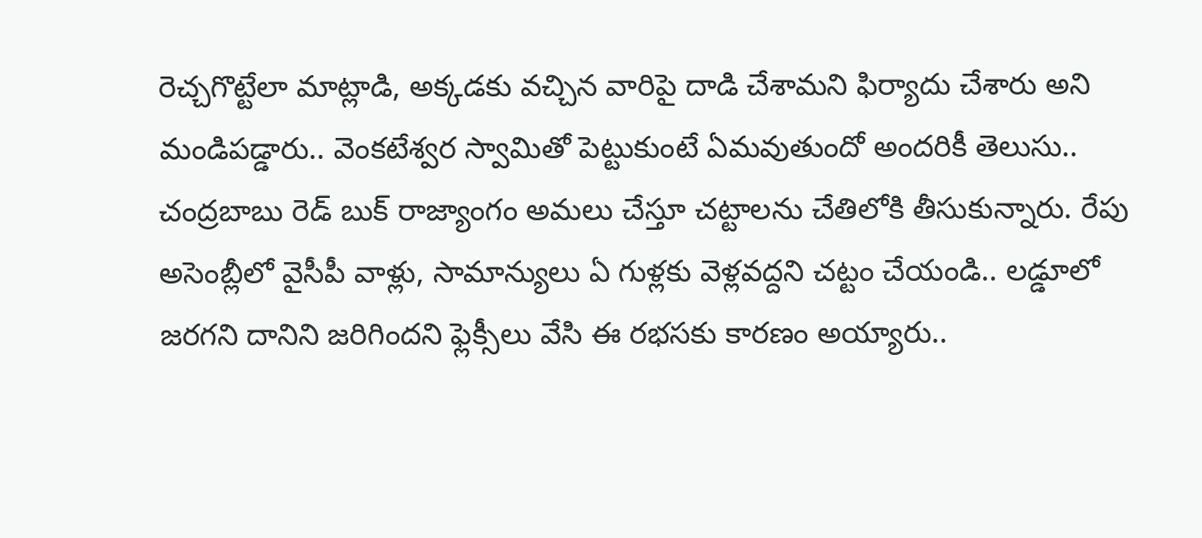రెచ్చగొట్టేలా మాట్లాడి, అక్కడకు వచ్చిన వారిపై దాడి చేశామని ఫిర్యాదు చేశారు అని మండిపడ్డారు.. వెంకటేశ్వర స్వామితో పెట్టుకుంటే ఏమవుతుందో అందరికీ తెలుసు.. చంద్రబాబు రెడ్ బుక్ రాజ్యాంగం అమలు చేస్తూ చట్టాలను చేతిలోకి తీసుకున్నారు. రేపు అసెంబ్లీలో వైసీపీ వాళ్లు, సామాన్యులు ఏ గుళ్లకు వెళ్లవద్దని చట్టం చేయండి.. లడ్డూలో జరగని దానిని జరిగిందని ఫ్లెక్సీలు వేసి ఈ రభసకు కారణం అయ్యారు..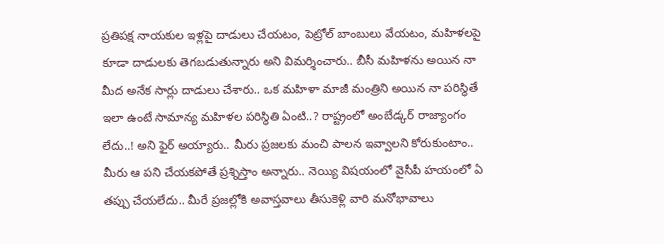ప్రతిపక్ష నాయకుల ఇళ్లపై దాడులు చేయటం, పెట్రోల్ బాంబులు వేయటం, మహిళలపై కూడా దాడులకు తెగబడుతున్నారు అని విమర్శించారు.. బీసీ మహిళను అయిన నా మీద అనేక సార్లు దాడులు చేశారు.. ఒక మహిళా మాజీ మంత్రిని అయిన నా పరిస్థితే ఇలా ఉంటే సామాన్య మహిళల పరిస్థితి ఏంటి..? రాష్ట్రంలో అంబేడ్కర్ రాజ్యాంగం లేదు..! అని ఫైర్ అయ్యారు.. మీరు ప్రజలకు మంచి పాలన ఇవ్వాలని కోరుకుంటాం.. మీరు ఆ పని చేయకపోతే ప్రశ్నిస్తాం అన్నారు.. నెయ్యి విషయంలో వైసీపీ హయంలో ఏ తప్పు చేయలేదు.. మీరే ప్రజల్లోకి అవాస్తవాలు తీసుకెళ్లి వారి మనోభావాలు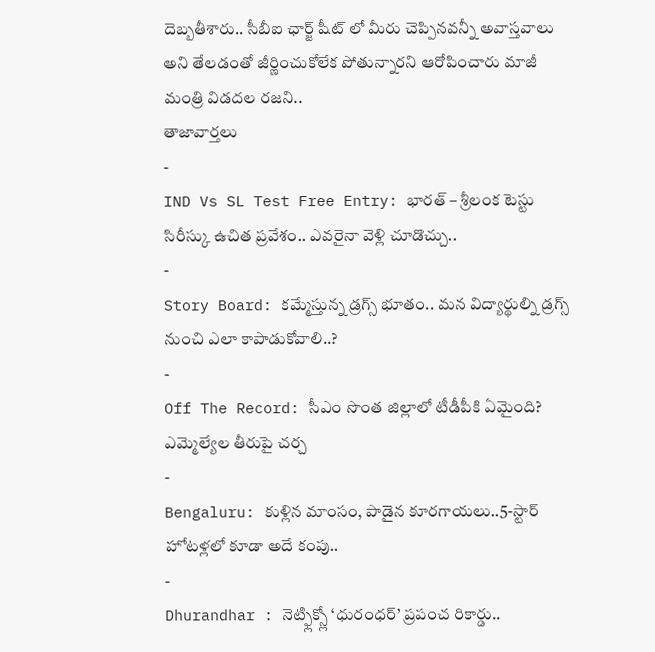దెబ్బతీశారు.. సీబీఐ ఛార్జ్ షీట్ లో మీరు చెప్పినవన్నీ అవాస్తవాలు అని తేలడంతో జీర్ణించుకోలేక పోతున్నారని ఆరోపించారు మాజీ మంత్రి విడదల రజని..
తాజావార్తలు
-
IND Vs SL Test Free Entry: భారత్ – శ్రీలంక టెస్టు సిరీస్కు ఉచిత ప్రవేశం.. ఎవరైనా వెళ్లి చూడొచ్చు..
-
Story Board: కమ్మేస్తున్న డ్రగ్స్ భూతం.. మన విద్యార్థుల్ని డ్రగ్స్ నుంచి ఎలా కాపాడుకోవాలి..?
-
Off The Record: సీఎం సొంత జిల్లాలో టీడీపీకి ఏమైంది? ఎమ్మెల్యేల తీరుపై చర్చ
-
Bengaluru: కుళ్లిన మాంసం, పాడైన కూరగాయలు..5-స్టార్ హోటళ్లలో కూడా అదే కంపు..
-
Dhurandhar : నెట్ఫ్లిక్స్లో ‘ధురంధర్’ ప్రపంచ రికార్డు..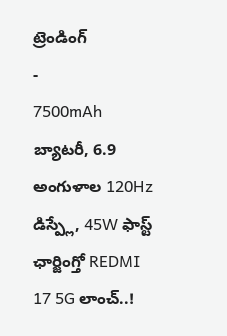ట్రెండింగ్
-
7500mAh బ్యాటరీ, 6.9 అంగుళాల 120Hz డిస్ప్లే, 45W ఫాస్ట్ ఛార్జింగ్తో REDMI 17 5G లాంచ్..!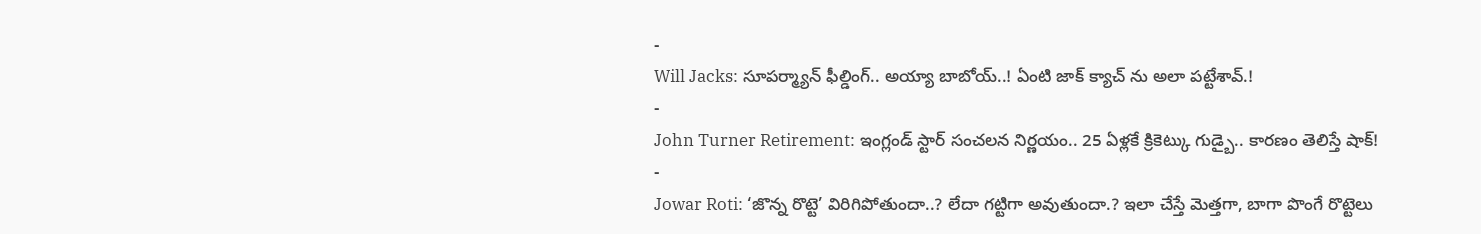-
Will Jacks: సూపర్మ్యాన్ ఫీల్డింగ్.. అయ్యా బాబోయ్..! ఏంటి జాక్ క్యాచ్ ను అలా పట్టేశావ్.!
-
John Turner Retirement: ఇంగ్లండ్ స్టార్ సంచలన నిర్ణయం.. 25 ఏళ్లకే క్రికెట్కు గుడ్బై.. కారణం తెలిస్తే షాక్!
-
Jowar Roti: ‘జొన్న రొట్టె’ విరిగిపోతుందా..? లేదా గట్టిగా అవుతుందా.? ఇలా చేస్తే మెత్తగా, బాగా పొంగే రొట్టెలు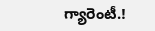గ్యారెంటీ.!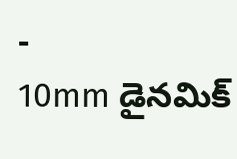-
10mm డైనమిక్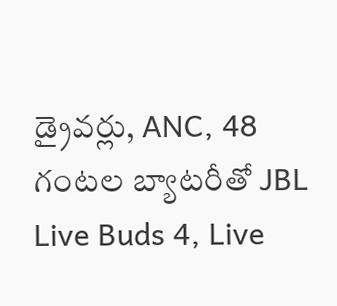డ్రైవర్లు, ANC, 48 గంటల బ్యాటరీతో JBL Live Buds 4, Live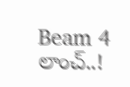Beam 4 లాంచ్..!